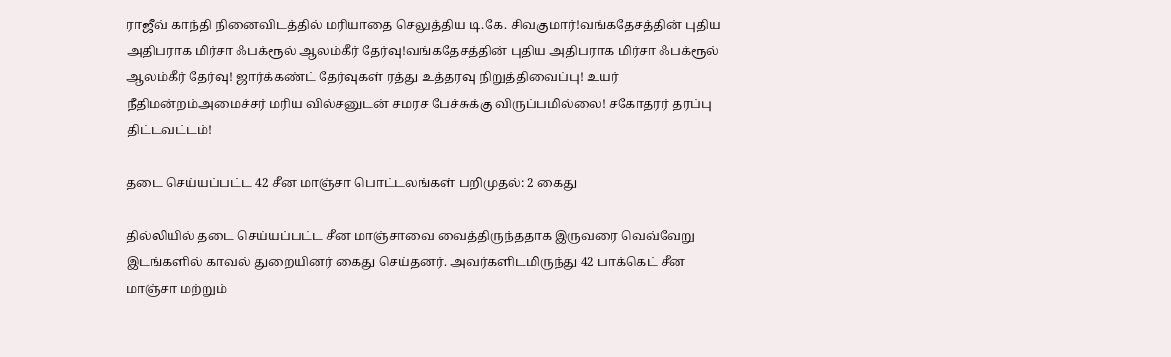ராஜீவ் காந்தி நினைவிடத்தில் மரியாதை செலுத்திய டி.கே. சிவகுமார்!வங்கதேசத்தின் புதிய அதிபராக மிர்சா ஃபக்ரூல் ஆலம்கீர் தேர்வு!வங்கதேசத்தின் புதிய அதிபராக மிர்சா ஃபக்ரூல் ஆலம்கீர் தேர்வு! ஜார்க்கண்ட் தேர்வுகள் ரத்து உத்தரவு நிறுத்திவைப்பு! உயர் நீதிமன்றம்அமைச்சர் மரிய வில்சனுடன் சமரச பேச்சுக்கு விருப்பமில்லை! சகோதரர் தரப்பு திட்டவட்டம்!

தடை செய்யப்பட்ட 42 சீன மாஞ்சா பொட்டலங்கள் பறிமுதல்: 2 கைது

தில்லியில் தடை செய்யப்பட்ட சீன மாஞ்சாவை வைத்திருந்ததாக இருவரை வெவ்வேறு இடங்களில் காவல் துறையினர் கைது செய்தனர். அவர்களிடமிருந்து 42 பாக்கெட் சீன மாஞ்சா மற்றும்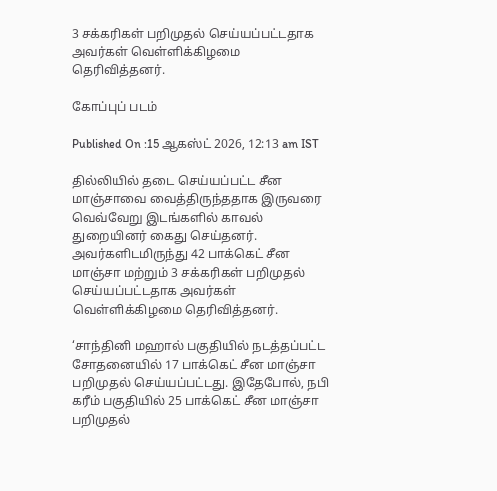3 சக்கரிகள் பறிமுதல் செய்யப்பட்டதாக அவர்கள் வெள்ளிக்கிழமை தெரிவித்தனர்.

கோப்புப் படம்

Published On :15 ஆகஸ்ட் 2026, 12:13 am IST

தில்லியில் தடை செய்யப்பட்ட சீன மாஞ்சாவை வைத்திருந்ததாக இருவரை வெவ்வேறு இடங்களில் காவல் துறையினர் கைது செய்தனர். அவர்களிடமிருந்து 42 பாக்கெட் சீன மாஞ்சா மற்றும் 3 சக்கரிகள் பறிமுதல் செய்யப்பட்டதாக அவர்கள் வெள்ளிக்கிழமை தெரிவித்தனர்.

‘சாந்தினி மஹால் பகுதியில் நடத்தப்பட்ட சோதனையில் 17 பாக்கெட் சீன மாஞ்சா பறிமுதல் செய்யப்பட்டது. இதேபோல், நபி கரீம் பகுதியில் 25 பாக்கெட் சீன மாஞ்சா பறிமுதல்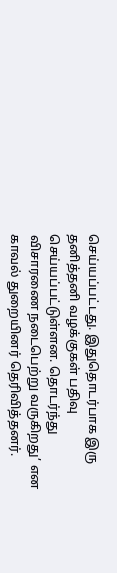செய்யப்பட்டது. இதுதொடர்பாக இரு தனித்தனி வழக்குகள் பதிவு செய்யப்பட்டுள்ளன. தொடர்ந்து விசாரணை நடைபெற்று வருகிறது’ என காவல் துறையினர் தெரிவித்தனர்.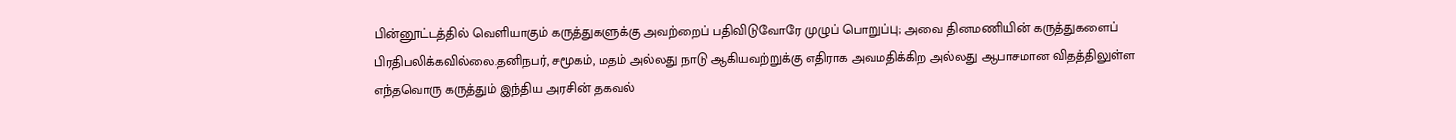பின்னூட்டத்தில் வெளியாகும் கருத்துகளுக்கு அவற்றைப் பதிவிடுவோரே முழுப் பொறுப்பு; அவை தினமணியின் கருத்துகளைப் பிரதிபலிக்கவில்லை.தனிநபர், சமூகம், மதம் அல்லது நாடு ஆகியவற்றுக்கு எதிராக அவமதிக்கிற அல்லது ஆபாசமான விதத்திலுள்ள எந்தவொரு கருத்தும் இந்திய அரசின் தகவல்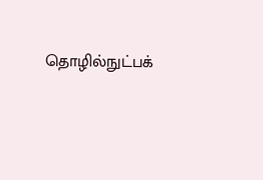தொழில்நுட்பக்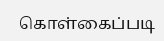கொள்கைப்படி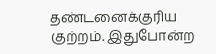தண்டனைக்குரிய குற்றம். இதுபோன்ற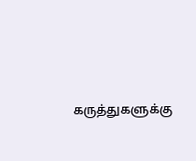கருத்துகளுக்கு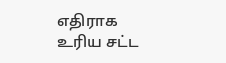எதிராக உரிய சட்ட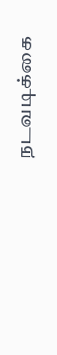நடவடிக்கை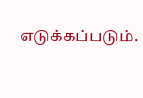எடுக்கப்படும்.